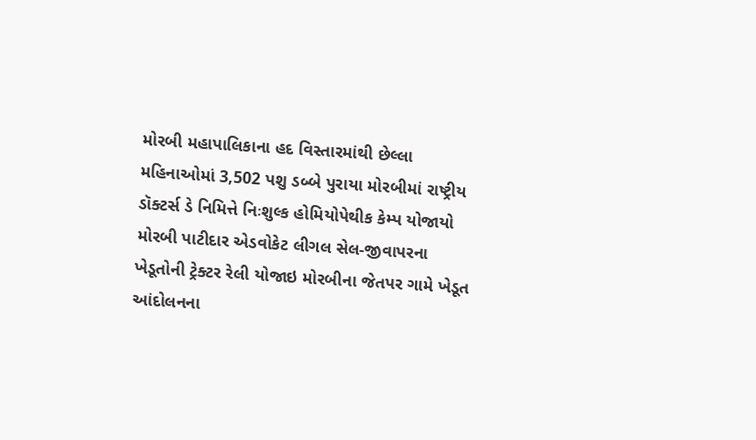મોરબી મહાપાલિકાના હદ વિસ્તારમાંથી છેલ્લા મહિનાઓમાં 3,502 પશુ ડબ્બે પુરાયા મોરબીમાં રાષ્ટ્રીય ડૉક્ટર્સ ડે નિમિત્તે નિઃશુલ્ક હોમિયોપેથીક કેમ્પ યોજાયો મોરબી પાટીદાર એડવોકેટ લીગલ સેલ-જીવાપરના ખેડૂતોની ટ્રેક્ટર રેલી યોજાઇ મોરબીના જેતપર ગામે ખેડૂત આંદોલનના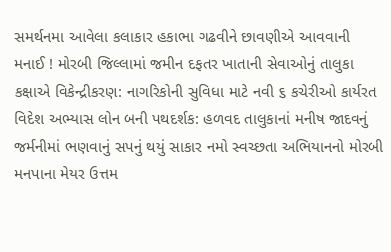સમર્થનમા આવેલા કલાકાર હકાભા ગઢવીને છાવણીએ આવવાની મનાઈ ! મોરબી જિલ્લામાં જમીન દફતર ખાતાની સેવાઓનું તાલુકા કક્ષાએ વિકેન્દ્રીકરણ: નાગરિકોની સુવિધા માટે નવી ૬ કચેરીઓ કાર્યરત વિદેશ અભ્યાસ લોન બની પથદર્શક: હળવદ તાલુકાનાં મનીષ જાદવનું જર્મનીમાં ભણવાનું સપનું થયું સાકાર નમો સ્વચ્છતા અભિયાનનો મોરબી મનપાના મેયર ઉત્તમ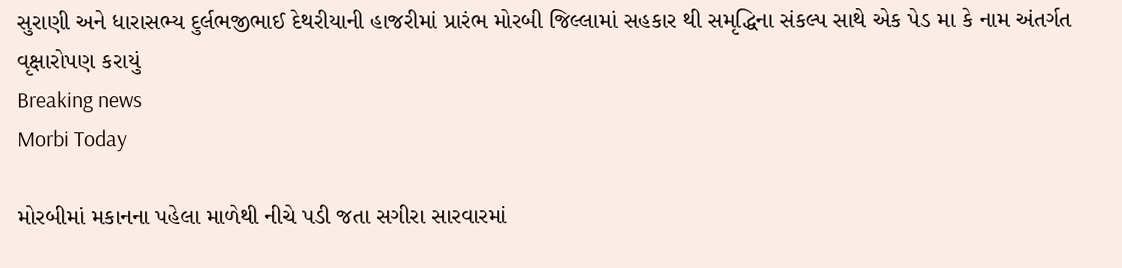સુરાણી અને ધારાસભ્ય દુર્લભજીભાઈ દેથરીયાની હાજરીમાં પ્રારંભ મોરબી જિલ્લામાં સહકાર થી સમૃદ્ધિના સંકલ્પ સાથે એક પેડ મા કે નામ અંતર્ગત વૃક્ષારોપણ કરાયું
Breaking news
Morbi Today

મોરબીમાં મકાનના પહેલા માળેથી નીચે પડી જતા સગીરા સારવારમાં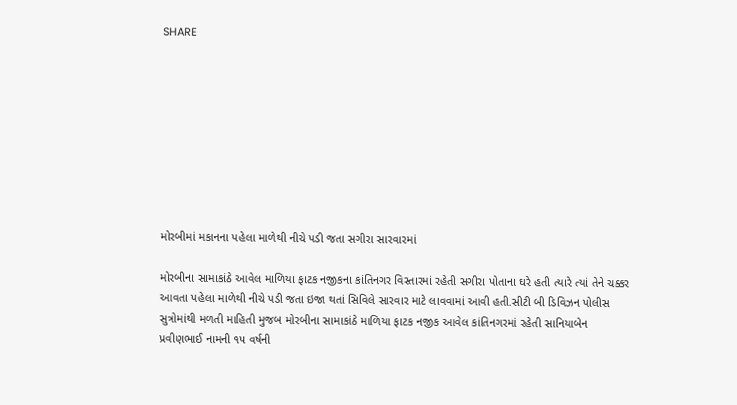SHARE









મોરબીમાં મકાનના પહેલા માળેથી નીચે પડી જતા સગીરા સારવારમાં

મોરબીના સામાકાંઠે આવેલ માળિયા ફાટક નજીકના કાંતિનગર વિસ્તારમાં રહેતી સગીરા પોતાના ઘરે હતી ત્યારે ત્યાં તેને ચક્કર આવતા પહેલા માળેથી નીચે પડી જતા ઇજા થતાં સિવિલે સારવાર માટે લાવવામાં આવી હતી.સીટી બી ડિવિઝન પોલીસ સુત્રોમાંથી મળતી માહિતી મુજબ મોરબીના સામાકાંઠે માળિયા ફાટક નજીક આવેલ કાંતિનગરમાં રહેતી સાનિયાબેન પ્રવીણભાઈ નામની ૧૫ વર્ષની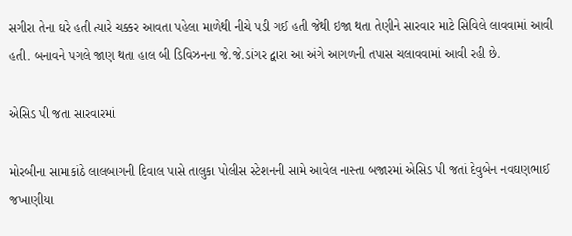સગીરા તેના ઘરે હતી ત્યારે ચક્કર આવતા પહેલા માળેથી નીચે પડી ગઈ હતી જેથી ઇજા થતા તેણીને સારવાર માટે સિવિલે લાવવામાં આવી હતી. બનાવને પગલે જાણ થતા હાલ બી ડિવિઝનના જે.જે.ડાંગર દ્વારા આ અંગે આગળની તપાસ ચલાવવામાં આવી રહી છે.

એસિડ પી જતા સારવારમાં

મોરબીના સામાકાંઠે લાલબાગની દિવાલ પાસે તાલુકા પોલીસ સ્ટેશનની સામે આવેલ નાસ્તા બજારમાં એસિડ પી જતાં દેવુબેન નવઘણભાઈ જખાણીયા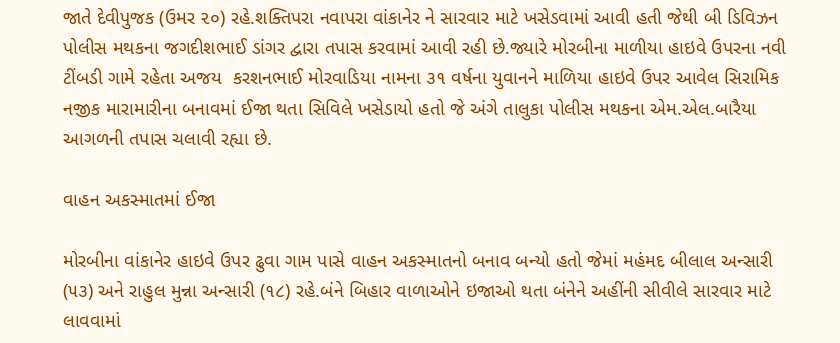જાતે દેવીપુજક (ઉમર ૨૦) રહે.શક્તિપરા નવાપરા વાંકાનેર ને સારવાર માટે ખસેડવામાં આવી હતી જેથી બી ડિવિઝન પોલીસ મથકના જગદીશભાઈ ડાંગર દ્વારા તપાસ કરવામાં આવી રહી છે.જ્યારે મોરબીના માળીયા હાઇવે ઉપરના નવી ટીંબડી ગામે રહેતા અજય  કરશનભાઈ મોરવાડિયા નામના ૩૧ વર્ષના યુવાનને માળિયા હાઇવે ઉપર આવેલ સિરામિક નજીક મારામારીના બનાવમાં ઈજા થતા સિવિલે ખસેડાયો હતો જે અંગે તાલુકા પોલીસ મથકના એમ.એલ.બારૈયા આગળની તપાસ ચલાવી રહ્યા છે.

વાહન અકસ્માતમાં ઈજા

મોરબીના વાંકાનેર હાઇવે ઉપર ઢુવા ગામ પાસે વાહન અકસ્માતનો બનાવ બન્યો હતો જેમાં મહંમદ બીલાલ અન્સારી (૫૩) અને રાહુલ મુન્ના અન્સારી (૧૮) રહે.બંને બિહાર વાળાઓને ઇજાઓ થતા બંનેને અહીંની સીવીલે સારવાર માટે લાવવામાં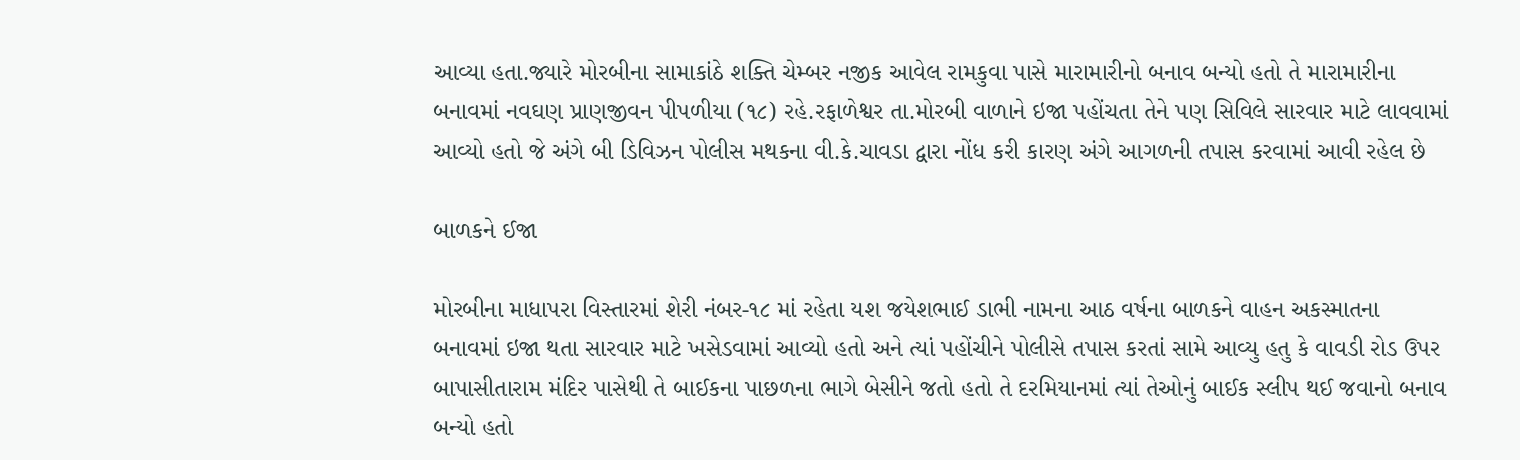આવ્યા હતા.જ્યારે મોરબીના સામાકાંઠે શક્તિ ચેમ્બર નજીક આવેલ રામકુવા પાસે મારામારીનો બનાવ બન્યો હતો તે મારામારીના બનાવમાં નવઘણ પ્રાણજીવન પીપળીયા (૧૮) રહે.રફાળેશ્વર તા.મોરબી વાળાને ઇજા પહોંચતા તેને પણ સિવિલે સારવાર માટે લાવવામાં આવ્યો હતો જે અંગે બી ડિવિઝન પોલીસ મથકના વી.કે.ચાવડા દ્વારા નોંધ કરી કારણ અંગે આગળની તપાસ કરવામાં આવી રહેલ છે

બાળકને ઈજા

મોરબીના માધાપરા વિસ્તારમાં શેરી નંબર-૧૮ માં રહેતા યશ જયેશભાઈ ડાભી નામના આઠ વર્ષના બાળકને વાહન અકસ્માતના બનાવમાં ઇજા થતા સારવાર માટે ખસેડવામાં આવ્યો હતો અને ત્યાં પહોંચીને પોલીસે તપાસ કરતાં સામે આવ્યુ હતુ કે વાવડી રોડ ઉપર બાપાસીતારામ મંદિર પાસેથી તે બાઈકના પાછળના ભાગે બેસીને જતો હતો તે દરમિયાનમાં ત્યાં તેઓનું બાઈક સ્લીપ થઈ જવાનો બનાવ બન્યો હતો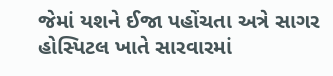જેમાં યશને ઈજા પહોંચતા અત્રે સાગર હોસ્પિટલ ખાતે સારવારમાં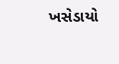ખસેડાયો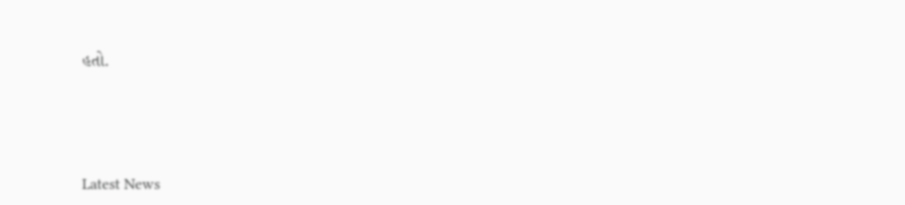હતો.






Latest News